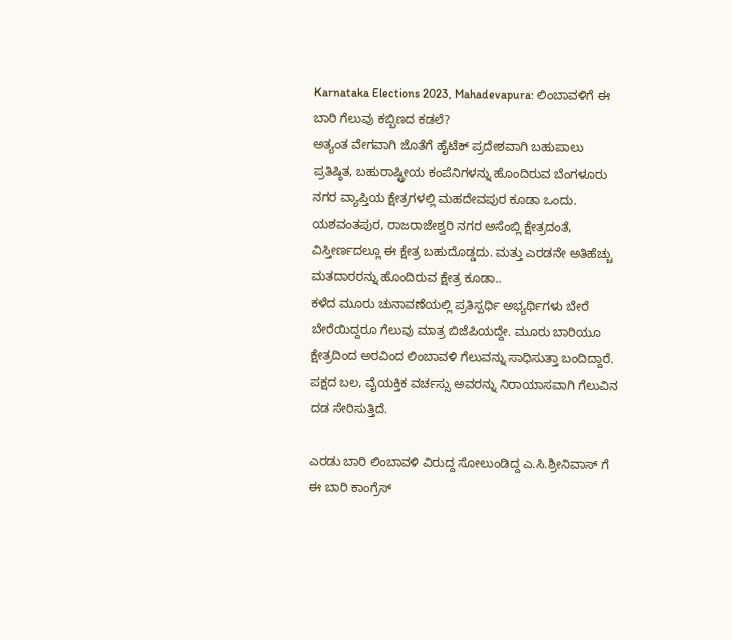Karnataka Elections 2023, Mahadevapura: ಲಿಂಬಾವಳಿಗೆ ಈ ಬಾರಿ ಗೆಲುವು ಕಬ್ಬಿಣದ ಕಡಲೆ?
ಅತ್ಯಂತ ವೇಗವಾಗಿ ಜೊತೆಗೆ ಹೈಟೆಕ್ ಪ್ರದೇಶವಾಗಿ ಬಹುಪಾಲು ಪ್ರತಿಷ್ಠಿತ, ಬಹುರಾಷ್ಟ್ರೀಯ ಕಂಪೆನಿಗಳನ್ನು ಹೊಂದಿರುವ ಬೆಂಗಳೂರು ನಗರ ವ್ಯಾಪ್ತಿಯ ಕ್ಷೇತ್ರಗಳಲ್ಲಿ ಮಹದೇವಪುರ ಕೂಡಾ ಒಂದು. ಯಶವಂತಪುರ, ರಾಜರಾಜೇಶ್ವರಿ ನಗರ ಅಸೆಂಬ್ಲಿ ಕ್ಷೇತ್ರದಂತೆ, ವಿಸ್ತೀರ್ಣದಲ್ಲೂ ಈ ಕ್ಷೇತ್ರ ಬಹುದೊಡ್ಡದು. ಮತ್ತು ಎರಡನೇ ಅತಿಹೆಚ್ಚು ಮತದಾರರನ್ನು ಹೊಂದಿರುವ ಕ್ಷೇತ್ರ ಕೂಡಾ..
ಕಳೆದ ಮೂರು ಚುನಾವಣೆಯಲ್ಲಿ ಪ್ರತಿಸ್ಪರ್ಧಿ ಅಭ್ಯರ್ಥಿಗಳು ಬೇರೆ ಬೇರೆಯಿದ್ದರೂ ಗೆಲುವು ಮಾತ್ರ ಬಿಜೆಪಿಯದ್ದೇ. ಮೂರು ಬಾರಿಯೂ ಕ್ಷೇತ್ರದಿಂದ ಅರವಿಂದ ಲಿಂಬಾವಳಿ ಗೆಲುವನ್ನು ಸಾಧಿಸುತ್ತಾ ಬಂದಿದ್ದಾರೆ. ಪಕ್ಷದ ಬಲ, ವೈಯಕ್ತಿಕ ವರ್ಚಸ್ಸು ಅವರನ್ನು ನಿರಾಯಾಸವಾಗಿ ಗೆಲುವಿನ ದಡ ಸೇರಿಸುತ್ತಿದೆ.

ಎರಡು ಬಾರಿ ಲಿಂಬಾವಳಿ ವಿರುದ್ದ ಸೋಲುಂಡಿದ್ದ ಎ.ಸಿ.ಶ್ರೀನಿವಾಸ್ ಗೆ ಈ ಬಾರಿ ಕಾಂಗ್ರೆಸ್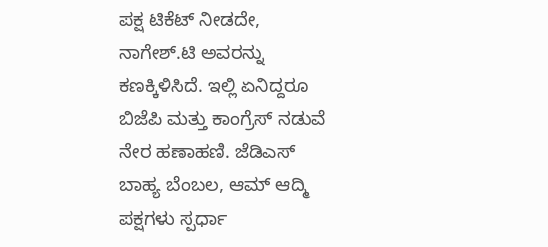ಪಕ್ಷ ಟಿಕೆಟ್ ನೀಡದೇ, ನಾಗೇಶ್.ಟಿ ಅವರನ್ನು ಕಣಕ್ಕಿಳಿಸಿದೆ. ಇಲ್ಲಿ ಏನಿದ್ದರೂ ಬಿಜೆಪಿ ಮತ್ತು ಕಾಂಗ್ರೆಸ್ ನಡುವೆ ನೇರ ಹಣಾಹಣಿ. ಜೆಡಿಎಸ್ ಬಾಹ್ಯ ಬೆಂಬಲ, ಆಮ್ ಆದ್ಮಿ ಪಕ್ಷಗಳು ಸ್ಪರ್ಧಾ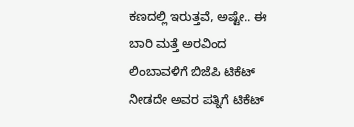ಕಣದಲ್ಲಿ ಇರುತ್ತವೆ, ಅಷ್ಟೇ.. ಈ ಬಾರಿ ಮತ್ತೆ ಅರವಿಂದ ಲಿಂಬಾವಳಿಗೆ ಬಿಜೆಪಿ ಟಿಕೆಟ್ ನೀಡದೇ ಅವರ ಪತ್ನಿಗೆ ಟಿಕೆಟ್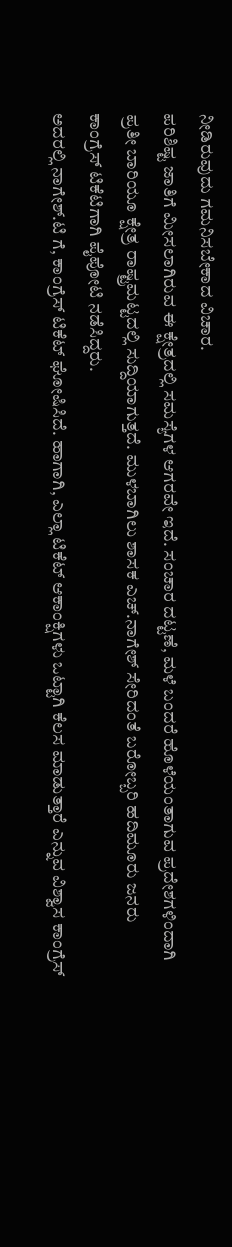ನೀಡಿರುವುದು ಗಮನಿಸಬೇಕಾದ ವಿಚಾರ.
ಪರಿಶಿಷ್ಟ ಜಾತಿಗೆ ಮೀಸಲಾಗಿರುವ ಈ ಕ್ಷೇತ್ರದಲ್ಲಿ ಸಮಸ್ಯೆಗಳ ಆಗರವೇ ಇದೆ. ಸಂಚಾರ ದಟ್ಟಣೆ, ಮಳೆ ಬಂದರೆ ಹೊಳೆಯಂತಾಗುವ ಪ್ರದೇಶಗಳಿಂದಾಗಿ ಪ್ರತೀ ಬಾರಿಯೂ ಕ್ಷೇತ್ರ ರಾಷ್ಟ್ರಮಟ್ಟದಲ್ಲಿ ಸುದ್ದಿಯಾಗುತ್ತದೆ. ಮುಳಬಾಗಿಲು ಶಾಸಕ ಎಚ್.ನಾಗೇಶ್ ಸೇರಿದಂತೆ ಬರೋಬ್ಬರಿ ಹದಿಮೂರು ಜನರು ಕಾಂಗ್ರೆಸ್ ಟಿಕೆಟಿಗಾಗಿ ಪೈಪೋಟಿ ನಡೆಸಿದ್ದರು.
ಅದರಲ್ಲಿ ನಾಗೇಶ್.ಟಿ ಗೆ, ಕಾಂಗ್ರೆಸ್ ಟಿಕೆಟ್ ಘೋಷಿಸಿದೆ. ಹಾಗಾಗಿ, ಎಲ್ಲಾ ಟಿಕೆಟ್ ಆಕಾಂಕ್ಷಿಗಳು ಒಟ್ಟಾಗಿ ಕೆಲಸ ಮಾಡುತ್ತಾರೆ ಎನ್ನುವ ವಿಶ್ವಾಸ ಕಾಂಗ್ರೆಸ್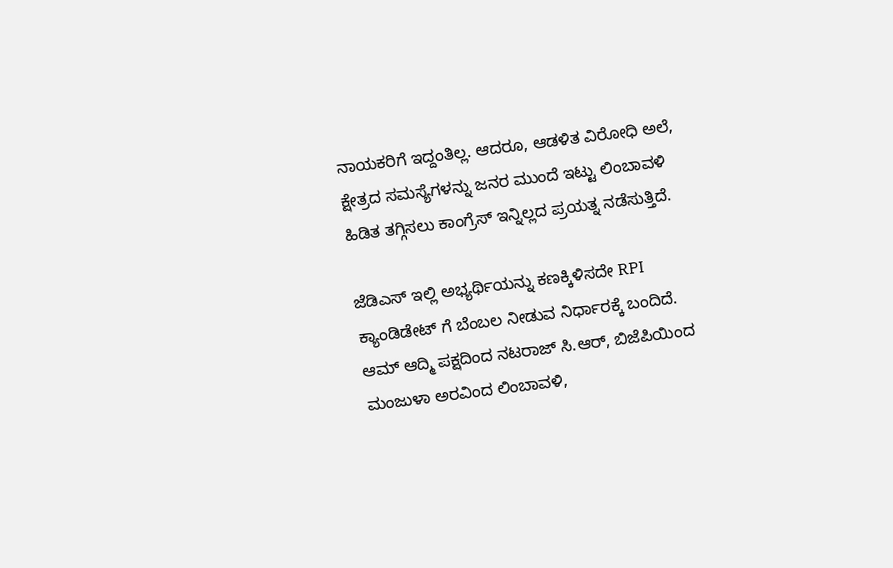ನಾಯಕರಿಗೆ ಇದ್ದಂತಿಲ್ಲ. ಆದರೂ, ಆಡಳಿತ ವಿರೋಧಿ ಅಲೆ, ಕ್ಷೇತ್ರದ ಸಮಸ್ಯೆಗಳನ್ನು ಜನರ ಮುಂದೆ ಇಟ್ಟು ಲಿಂಬಾವಳಿ ಹಿಡಿತ ತಗ್ಗಿಸಲು ಕಾಂಗ್ರೆಸ್ ಇನ್ನಿಲ್ಲದ ಪ್ರಯತ್ನ ನಡೆಸುತ್ತಿದೆ.

ಜೆಡಿಎಸ್ ಇಲ್ಲಿ ಅಭ್ಯರ್ಥಿಯನ್ನು ಕಣಕ್ಕಿಳಿಸದೇ RPI ಕ್ಯಾಂಡಿಡೇಟ್ ಗೆ ಬೆಂಬಲ ನೀಡುವ ನಿರ್ಧಾರಕ್ಕೆ ಬಂದಿದೆ. ಆಮ್ ಆದ್ಮಿ ಪಕ್ಷದಿಂದ ನಟರಾಜ್ ಸಿ.ಆರ್, ಬಿಜೆಪಿಯಿಂದ ಮಂಜುಳಾ ಅರವಿಂದ ಲಿಂಬಾವಳಿ,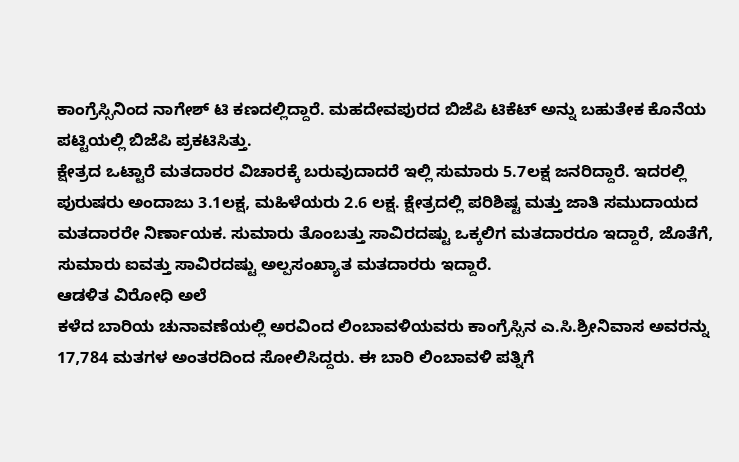ಕಾಂಗ್ರೆಸ್ಸಿನಿಂದ ನಾಗೇಶ್ ಟಿ ಕಣದಲ್ಲಿದ್ದಾರೆ. ಮಹದೇವಪುರದ ಬಿಜೆಪಿ ಟಿಕೆಟ್ ಅನ್ನು ಬಹುತೇಕ ಕೊನೆಯ ಪಟ್ಟಿಯಲ್ಲಿ ಬಿಜೆಪಿ ಪ್ರಕಟಿಸಿತ್ತು.
ಕ್ಷೇತ್ರದ ಒಟ್ಟಾರೆ ಮತದಾರರ ವಿಚಾರಕ್ಕೆ ಬರುವುದಾದರೆ ಇಲ್ಲಿ ಸುಮಾರು 5.7ಲಕ್ಷ ಜನರಿದ್ದಾರೆ. ಇದರಲ್ಲಿ ಪುರುಷರು ಅಂದಾಜು 3.1ಲಕ್ಷ, ಮಹಿಳೆಯರು 2.6 ಲಕ್ಷ. ಕ್ಷೇತ್ರದಲ್ಲಿ ಪರಿಶಿಷ್ಟ ಮತ್ತು ಜಾತಿ ಸಮುದಾಯದ ಮತದಾರರೇ ನಿರ್ಣಾಯಕ. ಸುಮಾರು ತೊಂಬತ್ತು ಸಾವಿರದಷ್ಟು ಒಕ್ಕಲಿಗ ಮತದಾರರೂ ಇದ್ದಾರೆ, ಜೊತೆಗೆ, ಸುಮಾರು ಐವತ್ತು ಸಾವಿರದಷ್ಟು ಅಲ್ಪಸಂಖ್ಯಾತ ಮತದಾರರು ಇದ್ದಾರೆ.
ಆಡಳಿತ ವಿರೋಧಿ ಅಲೆ
ಕಳೆದ ಬಾರಿಯ ಚುನಾವಣೆಯಲ್ಲಿ ಅರವಿಂದ ಲಿಂಬಾವಳಿಯವರು ಕಾಂಗ್ರೆಸ್ಸಿನ ಎ.ಸಿ.ಶ್ರೀನಿವಾಸ ಅವರನ್ನು 17,784 ಮತಗಳ ಅಂತರದಿಂದ ಸೋಲಿಸಿದ್ದರು. ಈ ಬಾರಿ ಲಿಂಬಾವಳಿ ಪತ್ನಿಗೆ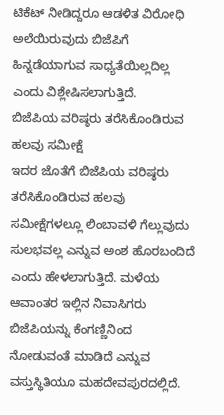ಟಿಕೆಟ್ ನೀಡಿದ್ದರೂ ಆಡಳಿತ ವಿರೋಧಿ ಅಲೆಯಿರುವುದು ಬಿಜೆಪಿಗೆ ಹಿನ್ನಡೆಯಾಗುವ ಸಾಧ್ಯತೆಯಿಲ್ಲದಿಲ್ಲ ಎಂದು ವಿಶ್ಲೇಷಿಸಲಾಗುತ್ತಿದೆ.
ಬಿಜೆಪಿಯ ವರಿಷ್ಠರು ತರೆಸಿಕೊಂಡಿರುವ ಹಲವು ಸಮೀಕ್ಷೆ
ಇದರ ಜೊತೆಗೆ ಬಿಜೆಪಿಯ ವರಿಷ್ಠರು ತರೆಸಿಕೊಂಡಿರುವ ಹಲವು ಸಮೀಕ್ಷೆಗಳಲ್ಲೂ ಲಿಂಬಾವಳಿ ಗೆಲ್ಲುವುದು ಸುಲಭವಲ್ಲ ಎನ್ನುವ ಅಂಶ ಹೊರಬಂದಿದೆ ಎಂದು ಹೇಳಲಾಗುತ್ತಿದೆ. ಮಳೆಯ ಆವಾಂತರ ಇಲ್ಲಿನ ನಿವಾಸಿಗರು ಬಿಜೆಪಿಯನ್ನು ಕೆಂಗಣ್ಣಿನಿಂದ ನೋಡುವಂತೆ ಮಾಡಿದೆ ಎನ್ನುವ ವಸ್ತುಸ್ಥಿತಿಯೂ ಮಹದೇವಪುರದಲ್ಲಿದೆ.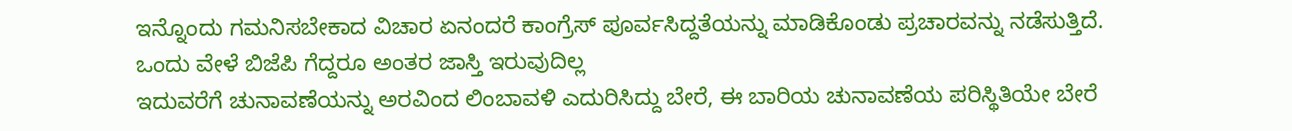ಇನ್ನೊಂದು ಗಮನಿಸಬೇಕಾದ ವಿಚಾರ ಏನಂದರೆ ಕಾಂಗ್ರೆಸ್ ಪೂರ್ವಸಿದ್ದತೆಯನ್ನು ಮಾಡಿಕೊಂಡು ಪ್ರಚಾರವನ್ನು ನಡೆಸುತ್ತಿದೆ.
ಒಂದು ವೇಳೆ ಬಿಜೆಪಿ ಗೆದ್ದರೂ ಅಂತರ ಜಾಸ್ತಿ ಇರುವುದಿಲ್ಲ
ಇದುವರೆಗೆ ಚುನಾವಣೆಯನ್ನು ಅರವಿಂದ ಲಿಂಬಾವಳಿ ಎದುರಿಸಿದ್ದು ಬೇರೆ, ಈ ಬಾರಿಯ ಚುನಾವಣೆಯ ಪರಿಸ್ಥಿತಿಯೇ ಬೇರೆ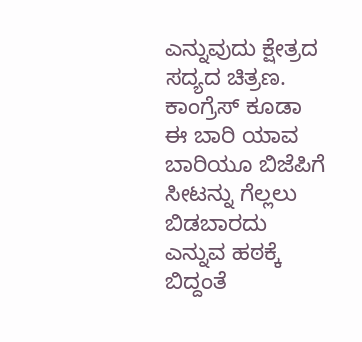ಎನ್ನುವುದು ಕ್ಷೇತ್ರದ ಸದ್ಯದ ಚಿತ್ರಣ. ಕಾಂಗ್ರೆಸ್ ಕೂಡಾ ಈ ಬಾರಿ ಯಾವ ಬಾರಿಯೂ ಬಿಜೆಪಿಗೆ ಸೀಟನ್ನು ಗೆಲ್ಲಲು ಬಿಡಬಾರದು ಎನ್ನುವ ಹಠಕ್ಕೆ ಬಿದ್ದಂತೆ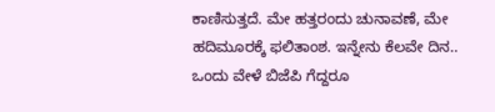ಕಾಣಿಸುತ್ತದೆ. ಮೇ ಹತ್ತರಂದು ಚುನಾವಣೆ, ಮೇ ಹದಿಮೂರಕ್ಕೆ ಫಲಿತಾಂಶ. ಇನ್ನೇನು ಕೆಲವೇ ದಿನ.. ಒಂದು ವೇಳೆ ಬಿಜೆಪಿ ಗೆದ್ದರೂ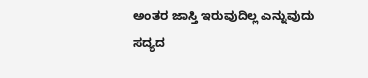ಅಂತರ ಜಾಸ್ತಿ ಇರುವುದಿಲ್ಲ ಎನ್ನುವುದು ಸದ್ಯದ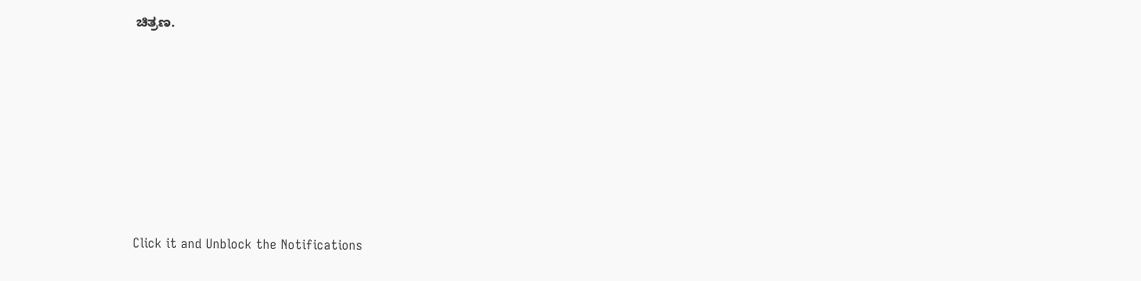ಚಿತ್ರಣ.












Click it and Unblock the Notifications